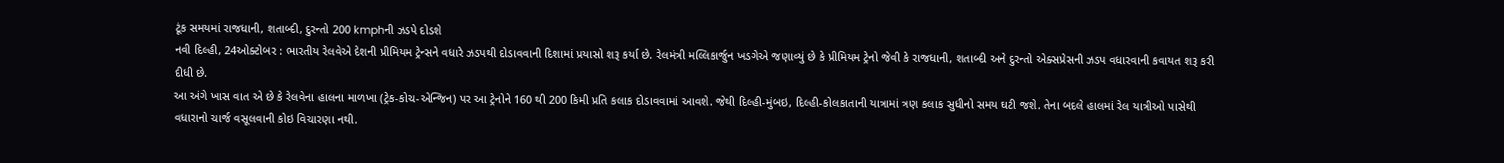ટૂંક સમયમાં રાજધાની, શતાબ્દી, દુરન્તો 200 kmphની ઝડપે દોડશે
નવી દિલ્હી, 24ઓક્ટોબર : ભારતીય રેલવેએ દેશની પ્રીમિયમ ટ્રેન્સને વધારે ઝડપથી દોડાવવાની દિશામાં પ્રયાસો શરૂ કર્યા છે. રેલમંત્રી મલ્લિકાર્જુન ખડગેએ જણાવ્યું છે કે પ્રીમિયમ ટ્રેનો જેવી કે રાજધાની, શતાબ્દી અને દુરન્તો એક્સપ્રેસની ઝડપ વધારવાની કવાયત શરૂ કરી દીધી છે.
આ અંગે ખાસ વાત એ છે કે રેલવેના હાલના માળખા (ટ્રેક-કોચ-એન્જિન) પર આ ટ્રેનોને 160 થી 200 કિમી પ્રતિ કલાક દોડાવવામાં આવશે. જેથી દિલ્હી-મુંબઇ, દિલ્હી-કોલકાતાની યાત્રામાં ત્રણ કલાક સુધીનો સમય ઘટી જશે. તેના બદલે હાલમાં રેલ યાત્રીઓ પાસેથી વધારાનો ચાર્જ વસૂલવાની કોઇ વિચારણા નથી.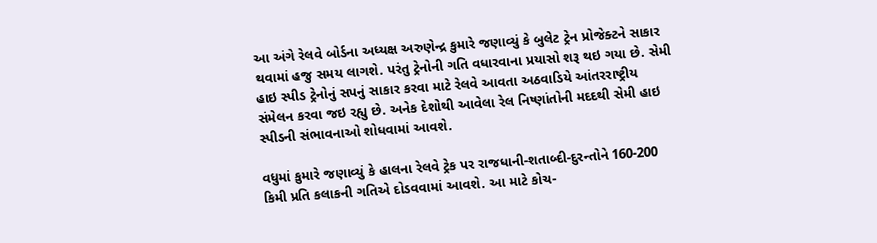આ અંગે રેલવે બોર્ડના અધ્યક્ષ અરુણેન્દ્ર કુમારે જણાવ્યું કે બુલેટ ટ્રેન પ્રોજેક્ટને સાકાર થવામાં હજુ સમય લાગશે. પરંતુ ટ્રેનોની ગતિ વધારવાના પ્રયાસો શરૂ થઇ ગયા છે. સેમી હાઇ સ્પીડ ટ્રેનોનું સપનું સાકાર કરવા માટે રેલવે આવતા અઠવાડિયે આંતરરાષ્ટ્રીય સંમેલન કરવા જઇ રહ્યુ છે. અનેક દેશોથી આવેલા રેલ નિષ્ણાંતોની મદદથી સેમી હાઇ સ્પીડની સંભાવનાઓ શોધવામાં આવશે.

વધુમાં કુમારે જણાવ્યું કે હાલના રેલવે ટ્રેક પર રાજધાની-શતાબ્દી-દુરન્તોને 160-200 કિમી પ્રતિ કલાકની ગતિએ દોડવવામાં આવશે. આ માટે કોચ-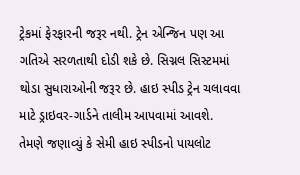ટ્રેકમાં ફેરફારની જરૂર નથી. ટ્રેન એન્જિન પણ આ ગતિએ સરળતાથી દોડી શકે છે. સિગ્નલ સિસ્ટમમાં થોડા સુધારાઓની જરૂર છે. હાઇ સ્પીડ ટ્રેન ચલાવવા માટે ડ્રાઇવર-ગાર્ડને તાલીમ આપવામાં આવશે.
તેમણે જણાવ્યું કે સેમી હાઇ સ્પીડનો પાયલોટ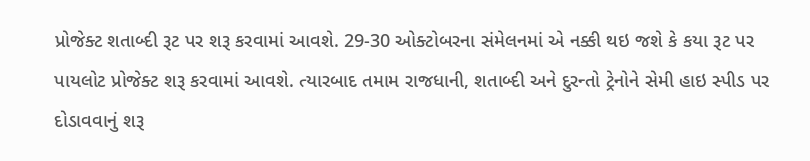પ્રોજેક્ટ શતાબ્દી રૂટ પર શરૂ કરવામાં આવશે. 29-30 ઓક્ટોબરના સંમેલનમાં એ નક્કી થઇ જશે કે કયા રૂટ પર પાયલોટ પ્રોજેક્ટ શરૂ કરવામાં આવશે. ત્યારબાદ તમામ રાજધાની, શતાબ્દી અને દુરન્તો ટ્રેનોને સેમી હાઇ સ્પીડ પર દોડાવવાનું શરૂ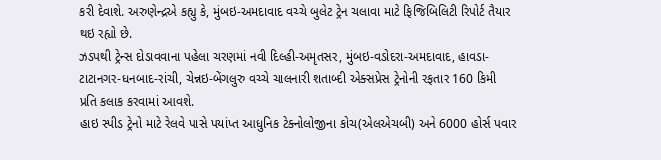કરી દેવાશે. અરુણેન્દ્રએ કહ્યુ કે, મુંબઇ-અમદાવાદ વચ્ચે બુલેટ ટ્રેન ચલાવા માટે ફિજિબિલિટી રિપોર્ટ તૈયાર થઇ રહ્યો છે.
ઝડપથી ટ્રેન્સ દોડાવવાના પહેલા ચરણમાં નવી દિલ્હી-અમૃતસર, મુંબઇ-વડોદરા-અમદાવાદ, હાવડા-ટાટાનગર-ધનબાદ-રાંચી, ચેન્નઇ-બેંગલુરુ વચ્ચે ચાલનારી શતાબ્દી એક્સપ્રેસ ટ્રેનોની રફતાર 160 કિમી પ્રતિ કલાક કરવામાં આવશે.
હાઇ સ્પીડ ટ્રેનો માટે રેલવે પાસે પયાંપ્ત આધુનિક ટેક્નોલોજીના કોચ(એલએચબી) અને 6000 હોર્સ પવાર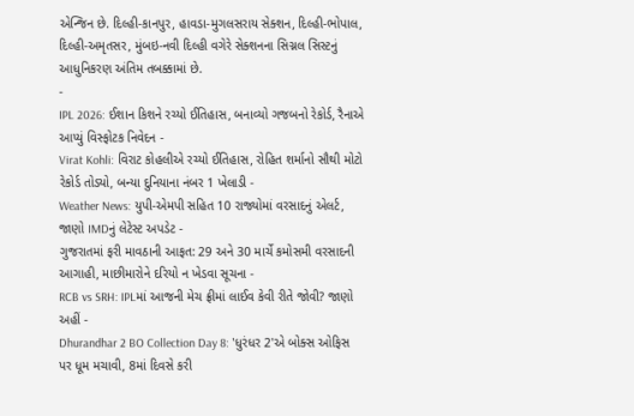એન્જિન છે. દિલ્હી-કાનપુર, હાવડા-મુગલસરાય સેક્શન, દિલ્હી-ભોપાલ, દિલ્હી-અમૃતસર, મુંબઇ-નવી દિલ્હી વગેરે સેક્શનના સિગ્નલ સિસ્ટનું આધુનિકરણ અંતિમ તબક્કામાં છે.
-
IPL 2026: ઈશાન કિશને રચ્યો ઈતિહાસ, બનાવ્યો ગજબનો રેકોર્ડ, રૈનાએ આપ્યું વિસ્ફોટક નિવેદન -
Virat Kohli: વિરાટ કોહલીએ રચ્યો ઈતિહાસ, રોહિત શર્માનો સૌથી મોટો રેકોર્ડ તોડ્યો, બન્યા દુનિયાના નંબર 1 ખેલાડી -
Weather News: યુપી-એમપી સહિત 10 રાજ્યોમાં વરસાદનું એલર્ટ, જાણો IMDનું લેટેસ્ટ અપડેટ -
ગુજરાતમાં ફરી માવઠાની આફત: 29 અને 30 માર્ચે કમોસમી વરસાદની આગાહી, માછીમારોને દરિયો ન ખેડવા સૂચના -
RCB vs SRH: IPLમાં આજની મેચ ફ્રીમાં લાઈવ કેવી રીતે જોવી? જાણો અહીં -
Dhurandhar 2 BO Collection Day 8: 'ધુરંધર 2'એ બોક્સ ઓફિસ પર ધૂમ મચાવી, 8માં દિવસે કરી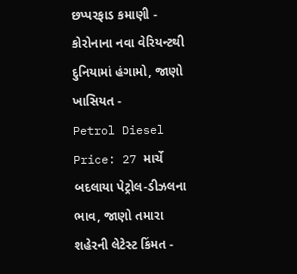છપ્પરફાડ કમાણી -
કોરોનાના નવા વેરિયન્ટથી દુનિયામાં હંગામો, જાણો ખાસિયત -
Petrol Diesel Price: 27 માર્ચે બદલાયા પેટ્રોલ-ડીઝલના ભાવ, જાણો તમારા શહેરની લેટેસ્ટ કિંમત -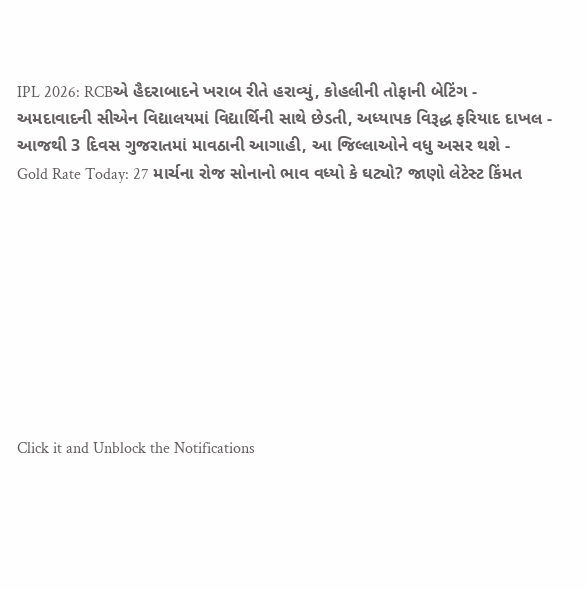IPL 2026: RCBએ હૈદરાબાદને ખરાબ રીતે હરાવ્યું, કોહલીની તોફાની બેટિંગ -
અમદાવાદની સીએન વિદ્યાલયમાં વિદ્યાર્થિની સાથે છેડતી, અધ્યાપક વિરૂદ્ધ ફરિયાદ દાખલ -
આજથી 3 દિવસ ગુજરાતમાં માવઠાની આગાહી, આ જિલ્લાઓને વધુ અસર થશે -
Gold Rate Today: 27 માર્ચના રોજ સોનાનો ભાવ વધ્યો કે ઘટ્યો? જાણો લેટેસ્ટ કિંમત









Click it and Unblock the Notifications